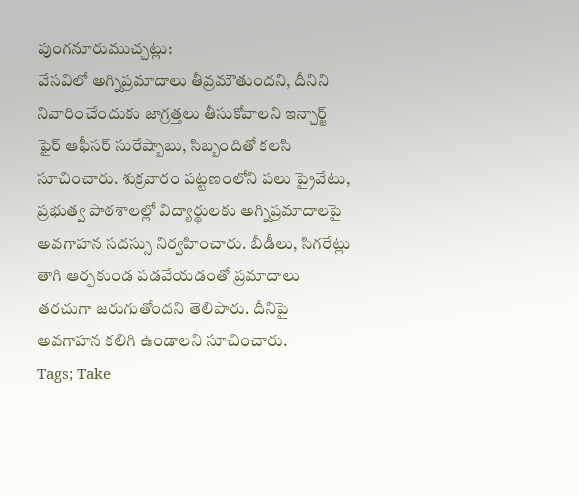పుంగనూరుముచ్చట్లు:
వేసవిలో అగ్నిప్రమాదాలు తీవ్రమౌతుందని, దీనిని నివారించేందుకు జాగ్రత్తలు తీసుకోవాలని ఇన్చార్జ్ ఫైర్ ఆఫీసర్ సురేష్బాబు, సిబ్బందితో కలసి సూచించారు. శుక్రవారం పట్టణంలోని పలు ప్రైవేటు, ప్రభుత్వ పాఠశాలల్లో విద్యార్థులకు అగ్నిప్రమాదాలపై అవగాహన సదస్సు నిర్వహించారు. బీడీలు, సిగరేట్లు తాగి ఆర్పకుండ పడవేయడంతో ప్రమాదాలు తరచుగా జరుగుతోందని తెలిపారు. దీనిపై అవగాహన కలిగి ఉండాలని సూచించారు.
Tags; Take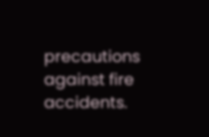precautions against fire accidents.